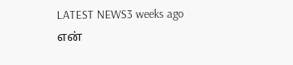LATEST NEWS3 weeks ago
என்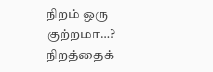நிறம் ஒரு குற்றமா…? நிறத்தைக்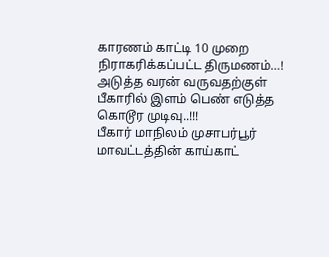காரணம் காட்டி 10 முறை நிராகரிக்கப்பட்ட திருமணம்…! அடுத்த வரன் வருவதற்குள் பீகாரில் இளம் பெண் எடுத்த கொடூர முடிவு..!!!
பீகார் மாநிலம் முசாபர்பூர் மாவட்டத்தின் காய்காட்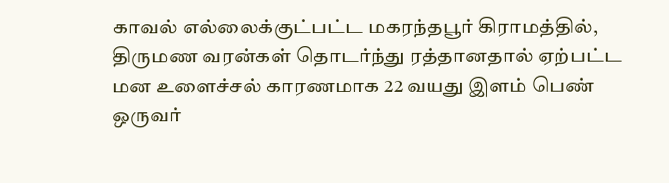காவல் எல்லைக்குட்பட்ட மகரந்தபூர் கிராமத்தில், திருமண வரன்கள் தொடர்ந்து ரத்தானதால் ஏற்பட்ட மன உளைச்சல் காரணமாக 22 வயது இளம் பெண் ஒருவர்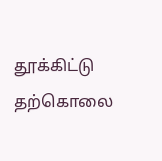தூக்கிட்டு தற்கொலை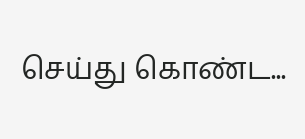செய்து கொண்ட...